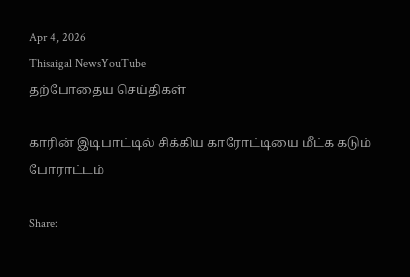Apr 4, 2026
Thisaigal NewsYouTube
தற்போதைய செய்திகள்

காரின் இடிபாட்டில் சிக்கிய காரோட்டியை மீட்க கடும் போராட்டம்

Share: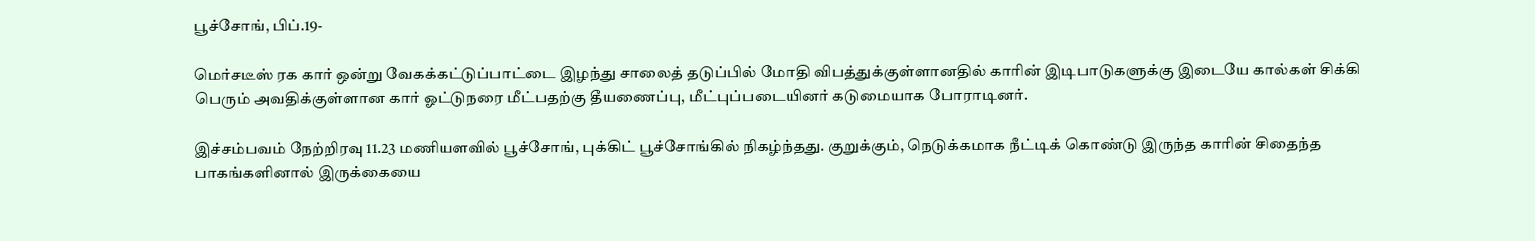பூச்சோங், பிப்.19-

மெர்சடீஸ் ரக கார் ஒன்று வேகக்கட்டுப்பாட்டை இழந்து சாலைத் தடுப்பில் மோதி விபத்துக்குள்ளானதில் காரின் இடிபாடுகளுக்கு இடையே கால்கள் சிக்கி பெரும் அவதிக்குள்ளான கார் ஓட்டுநரை மீட்பதற்கு தீயணைப்பு, மீட்புப்படையினர் கடுமையாக போராடினர்.

இச்சம்பவம் நேற்றிரவு 11.23 மணியளவில் பூச்சோங், புக்கிட் பூச்சோங்கில் நிகழ்ந்தது. குறுக்கும், நெடுக்கமாக நீட்டிக் கொண்டு இருந்த காரின் சிதைந்த பாகங்களினால் இருக்கையை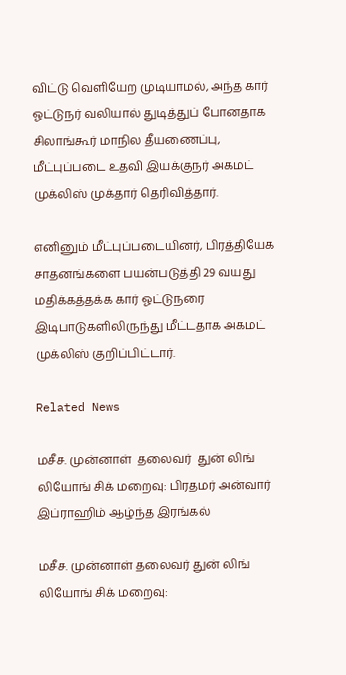விட்டு வெளியேற முடியாமல், அந்த கார் ஓட்டுநர் வலியால் துடித்துப் போனதாக சிலாங்கூர் மாநில தீயணைப்பு, மீட்புப்படை உதவி இயக்குநர் அகமட் முக்லிஸ் முக்தார் தெரிவித்தார்.

எனினும் மீட்புப்படையினர், பிரத்தியேக சாதனங்களை பயன்படுத்தி 29 வயது மதிக்கத்தக்க கார் ஓட்டுநரை இடிபாடுகளிலிருந்து மீட்டதாக அகமட் முக்லிஸ் குறிப்பிட்டார்.

Related News

மசீச. முன்னாள்  தலைவர்  துன் லிங் லியோங் சிக் மறைவு: பிரதமர் அன்வார் இப்ராஹிம் ஆழ்ந்த இரங்கல்

மசீச. முன்னாள் தலைவர் துன் லிங் லியோங் சிக் மறைவு: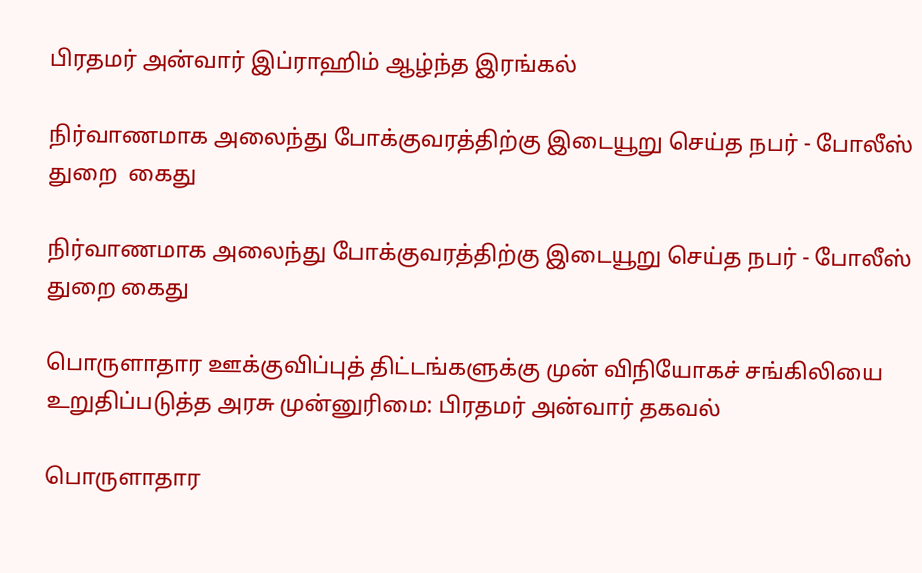பிரதமர் அன்வார் இப்ராஹிம் ஆழ்ந்த இரங்கல்

நிர்வாணமாக அலைந்து போக்குவரத்திற்கு இடையூறு செய்த நபர் - போலீஸ் துறை  கைது

நிர்வாணமாக அலைந்து போக்குவரத்திற்கு இடையூறு செய்த நபர் - போலீஸ் துறை கைது

பொருளாதார ஊக்குவிப்புத் திட்டங்களுக்கு முன் விநியோகச் சங்கிலியை உறுதிப்படுத்த அரசு முன்னுரிமை: பிரதமர் அன்வார் தகவல்

பொருளாதார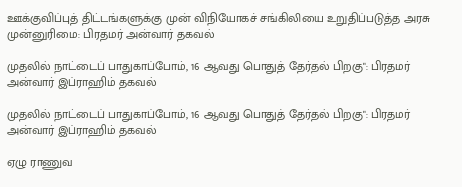ஊக்குவிப்புத் திட்டங்களுக்கு முன் விநியோகச் சங்கிலியை உறுதிப்படுத்த அரசு முன்னுரிமை: பிரதமர் அன்வார் தகவல்

முதலில் நாட்டைப் பாதுகாப்போம், 16 ஆவது பொதுத் தேர்தல் பிறகு": பிரதமர் அன்வார் இப்ராஹிம் தகவல்

முதலில் நாட்டைப் பாதுகாப்போம், 16 ஆவது பொதுத் தேர்தல் பிறகு": பிரதமர் அன்வார் இப்ராஹிம் தகவல்

ஏழு ராணுவ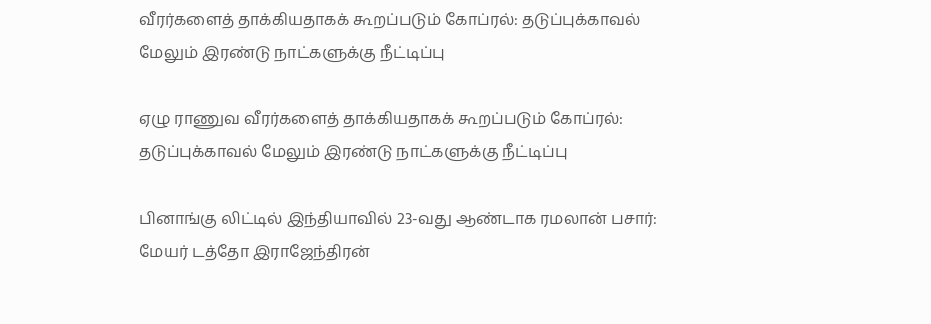வீரர்களைத் தாக்கியதாகக் கூறப்படும் கோப்ரல்: தடுப்புக்காவல் மேலும் இரண்டு நாட்களுக்கு நீட்டிப்பு

ஏழு ராணுவ வீரர்களைத் தாக்கியதாகக் கூறப்படும் கோப்ரல்: தடுப்புக்காவல் மேலும் இரண்டு நாட்களுக்கு நீட்டிப்பு

பினாங்கு லிட்டில் இந்தியாவில் 23-வது ஆண்டாக ரமலான் பசார்: மேயர் டத்தோ இராஜேந்திரன்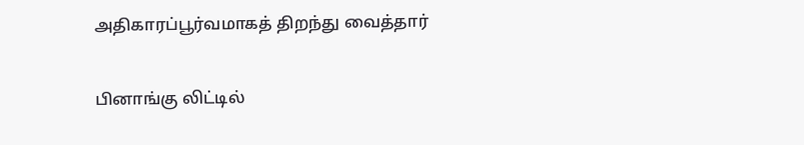அதிகாரப்பூர்வமாகத் திறந்து வைத்தார்

பினாங்கு லிட்டில்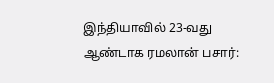இந்தியாவில் 23-வது ஆண்டாக ரமலான் பசார்: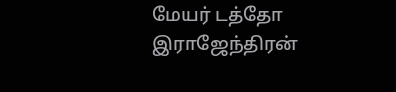மேயர் டத்தோ இராஜேந்திரன்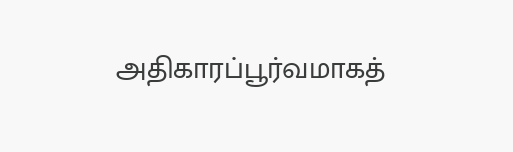அதிகாரப்பூர்வமாகத்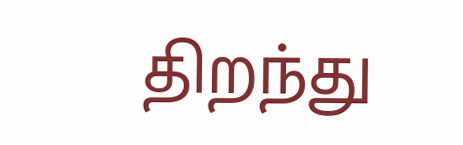திறந்து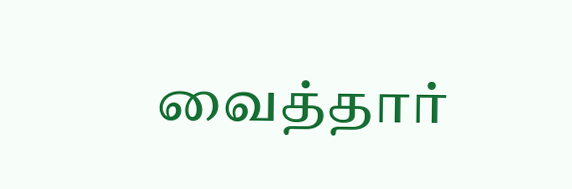வைத்தார்